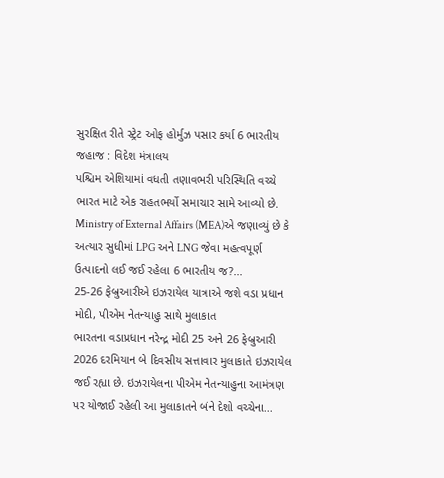સુરક્ષિત રીતે સ્ટ્રેટ ઓફ હોર્મુઝ પસાર કર્યા 6 ભારતીય જહાજ : વિદેશ મંત્રાલય
પશ્ચિમ એશિયામાં વધતી તણાવભરી પરિસ્થિતિ વચ્ચે ભારત માટે એક રાહતભર્યો સમાચાર સામે આવ્યો છે. Ministry of External Affairs (MEA)એ જણાવ્યું છે કે અત્યાર સુધીમાં LPG અને LNG જેવા મહત્વપૂર્ણ ઉત્પાદનો લઈ જઈ રહેલા 6 ભારતીય જ?...
25-26 ફેબ્રુઆરીએ ઇઝરાયેલ યાત્રાએ જશે વડા પ્રધાન મોદી, પીએમ નેતન્યાહુ સાથે મુલાકાત
ભારતના વડાપ્રધાન નરેન્દ્ર મોદી 25 અને 26 ફેબ્રુઆરી 2026 દરમિયાન બે દિવસીય સત્તાવાર મુલાકાતે ઇઝરાયેલ જઈ રહ્યા છે. ઇઝરાયેલના પીએમ નેતન્યાહુના આમંત્રણ પર યોજાઈ રહેલી આ મુલાકાતને બંને દેશો વચ્ચેના...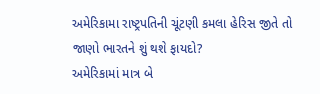અમેરિકામા રાષ્ટ્રપતિની ચૂંટણી કમલા હેરિસ જીતે તો જાણો ભારતને શું થશે ફાયદો?
અમેરિકામાં માત્ર બે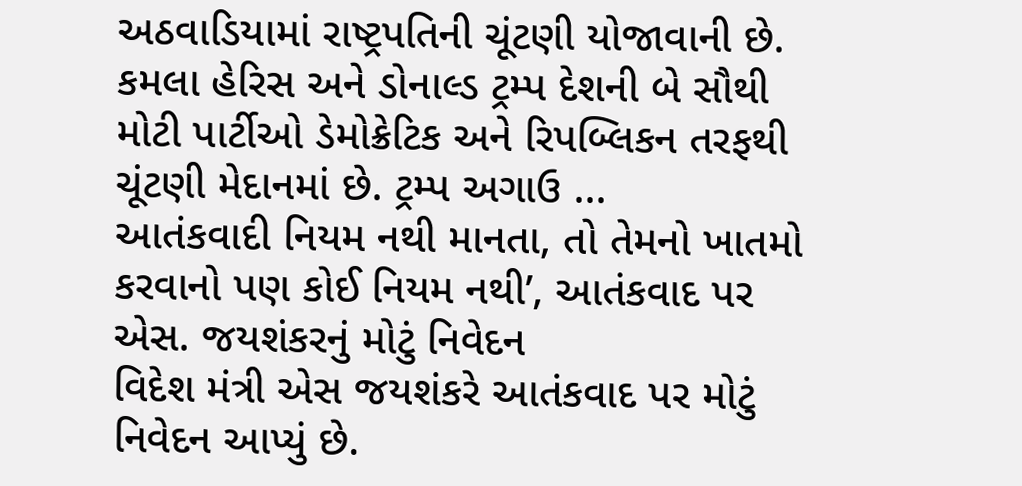અઠવાડિયામાં રાષ્ટ્રપતિની ચૂંટણી યોજાવાની છે. કમલા હેરિસ અને ડોનાલ્ડ ટ્રમ્પ દેશની બે સૌથી મોટી પાર્ટીઓ ડેમોક્રેટિક અને રિપબ્લિકન તરફથી ચૂંટણી મેદાનમાં છે. ટ્રમ્પ અગાઉ ...
આતંકવાદી નિયમ નથી માનતા, તો તેમનો ખાતમો કરવાનો પણ કોઈ નિયમ નથી’, આતંકવાદ પર એસ. જયશંકરનું મોટું નિવેદન
વિદેશ મંત્રી એસ જયશંકરે આતંકવાદ પર મોટું નિવેદન આપ્યું છે.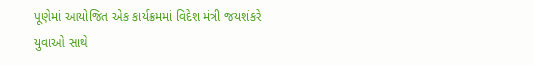પૂણેમાં આયોજિત એક કાર્યક્રમમાં વિદેશ મંત્રી જયશંકરે યુવાઓ સાથે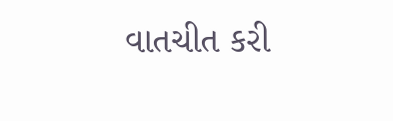વાતચીત કરી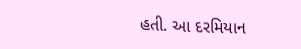હતી. આ દરમિયાન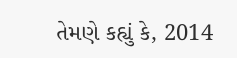તેમણે કહ્યું કે, 2014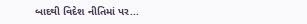બાદથી વિદેશ નીતિમાં પર...